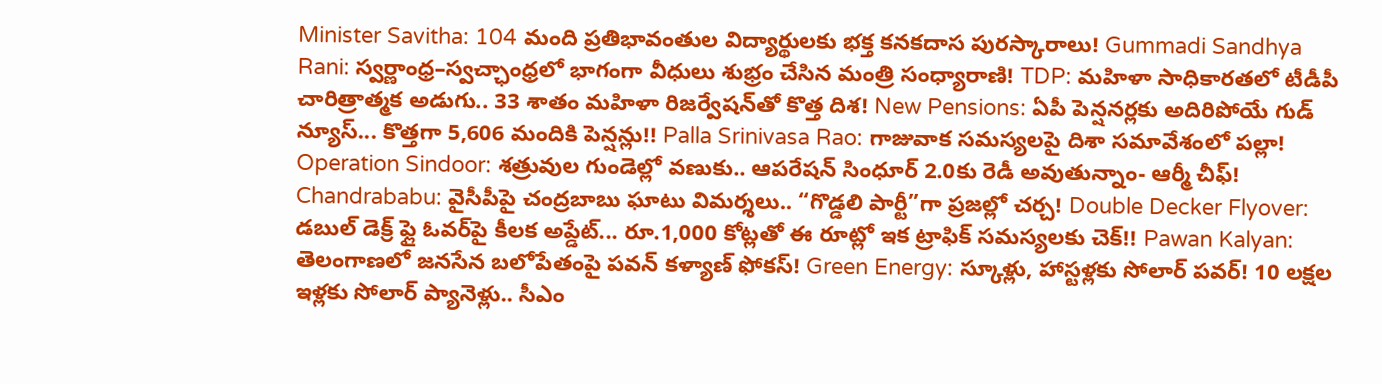Minister Savitha: 104 మంది ప్రతిభావంతుల విద్యార్థులకు భక్త కనకదాస పురస్కారాలు! Gummadi Sandhya Rani: స్వర్ణాంధ్ర–స్వచ్ఛాంధ్రలో భాగంగా వీధులు శుభ్రం చేసిన మంత్రి సంధ్యారాణి! TDP: మహిళా సాధికారతలో టీడీపీ చారిత్రాత్మక అడుగు.. 33 శాతం మహిళా రిజర్వేషన్‌తో కొత్త దిశ! New Pensions: ఏపీ పెన్షనర్లకు అదిరిపోయే గుడ్ న్యూస్... కొత్తగా 5,606 మందికి పెన్షన్లు!! Palla Srinivasa Rao: గాజువాక సమస్యలపై దిశా సమావేశంలో పల్లా! Operation Sindoor: శత్రువుల గుండెల్లో వణుకు.. ఆపరేషన్ సింధూర్ 2.0కు రెడీ అవుతున్నాం- ఆర్మీ చీఫ్! Chandrababu: వైసీపీపై చంద్రబాబు ఘాటు విమర్శలు.. “గొడ్డలి పార్టీ”గా ప్రజల్లో చర్చ! Double Decker Flyover: డబుల్ డెక్ర్ ఫ్లై ఓవర్‌పై కీలక అప్డేట్... రూ.1,000 కోట్లతో ఈ రూట్లో ఇక ట్రాఫిక్ సమస్యలకు చెక్!! Pawan Kalyan: తెలంగాణలో జనసేన బలోపేతంపై పవన్ కళ్యాణ్ ఫోకస్! Green Energy: స్కూళ్లు, హాస్టళ్లకు సోలార్ పవర్! 10 లక్షల ఇళ్లకు సోలార్ ప్యానెళ్లు.. సీఎం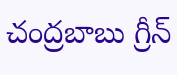చంద్రబాబు గ్రీన్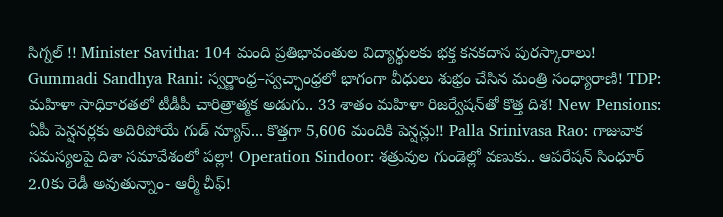సిగ్నల్ !! Minister Savitha: 104 మంది ప్రతిభావంతుల విద్యార్థులకు భక్త కనకదాస పురస్కారాలు! Gummadi Sandhya Rani: స్వర్ణాంధ్ర–స్వచ్ఛాంధ్రలో భాగంగా వీధులు శుభ్రం చేసిన మంత్రి సంధ్యారాణి! TDP: మహిళా సాధికారతలో టీడీపీ చారిత్రాత్మక అడుగు.. 33 శాతం మహిళా రిజర్వేషన్‌తో కొత్త దిశ! New Pensions: ఏపీ పెన్షనర్లకు అదిరిపోయే గుడ్ న్యూస్... కొత్తగా 5,606 మందికి పెన్షన్లు!! Palla Srinivasa Rao: గాజువాక సమస్యలపై దిశా సమావేశంలో పల్లా! Operation Sindoor: శత్రువుల గుండెల్లో వణుకు.. ఆపరేషన్ సింధూర్ 2.0కు రెడీ అవుతున్నాం- ఆర్మీ చీఫ్!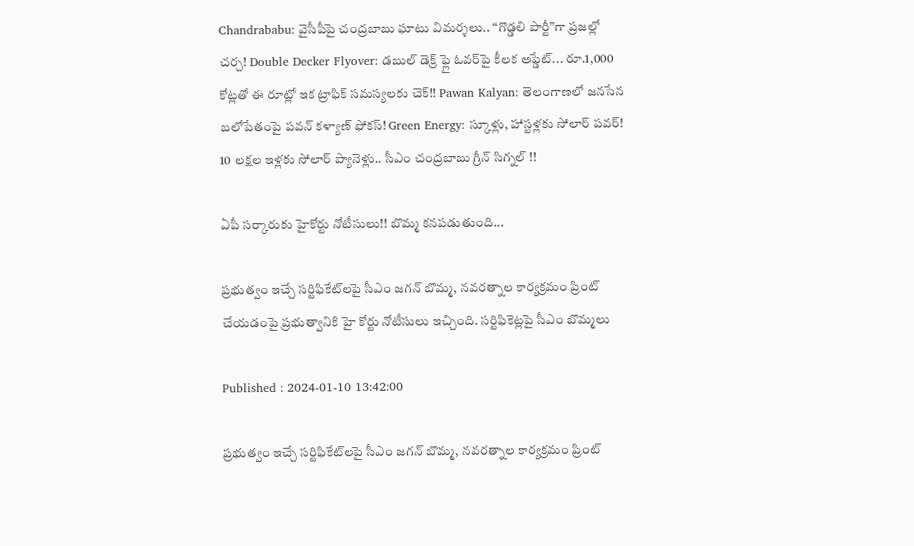Chandrababu: వైసీపీపై చంద్రబాబు ఘాటు విమర్శలు.. “గొడ్డలి పార్టీ”గా ప్రజల్లో చర్చ! Double Decker Flyover: డబుల్ డెక్ర్ ఫ్లై ఓవర్‌పై కీలక అప్డేట్... రూ.1,000 కోట్లతో ఈ రూట్లో ఇక ట్రాఫిక్ సమస్యలకు చెక్!! Pawan Kalyan: తెలంగాణలో జనసేన బలోపేతంపై పవన్ కళ్యాణ్ ఫోకస్! Green Energy: స్కూళ్లు, హాస్టళ్లకు సోలార్ పవర్! 10 లక్షల ఇళ్లకు సోలార్ ప్యానెళ్లు.. సీఎం చంద్రబాబు గ్రీన్ సిగ్నల్ !!

ఏపీ సర్కారుకు హైకోర్టు నోటీసులు!! బొమ్మ కనపడుతుంది...

ప్రభుత్వం ఇచ్చే సర్టిఫికేట్‌లపై సీఎం జగన్ బొమ్మ, నవరత్నాల కార్యక్రమం ప్రింట్ చేయడంపై ప్రభుత్వానికి హై కోర్టు నోటీసులు ఇచ్చింది. సర్టిఫికెట్లపై సీఎం బొమ్మలు

Published : 2024-01-10 13:42:00

ప్రభుత్వం ఇచ్చే సర్టిఫికేట్‌లపై సీఎం జగన్ బొమ్మ, నవరత్నాల కార్యక్రమం ప్రింట్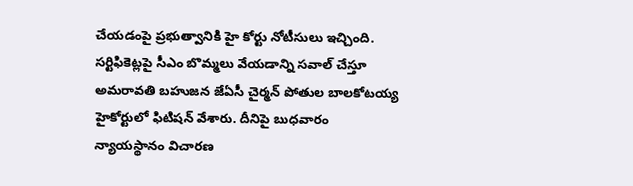చేయడంపై ప్రభుత్వానికి హై కోర్టు నోటీసులు ఇచ్చింది. సర్టిఫికెట్లపై సీఎం బొమ్మలు వేయడాన్ని సవాల్ చేస్తూ అమరావతి బహుజన జేఏసీ చైర్మన్ పోతుల బాలకోటయ్య హైకోర్టులో ఫిటిషన్ వేశారు. దీనిపై బుధవారం న్యాయస్థానం విచారణ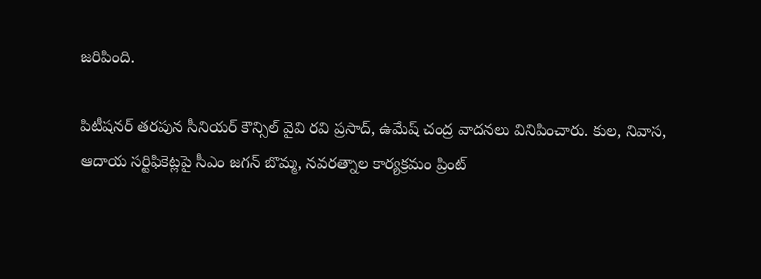జరిపింది.

పిటీషనర్ తరపున సీనియర్ కౌన్సిల్ వైవి రవి ప్రసాద్, ఉమేష్ చంద్ర వాదనలు వినిపించారు. కుల, నివాస, ఆదాయ సర్టిఫికెట్లపై సీఎం జగన్ బొమ్మ, నవరత్నాల కార్యక్రమం ప్రింట్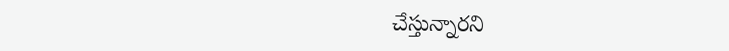చేస్తున్నారని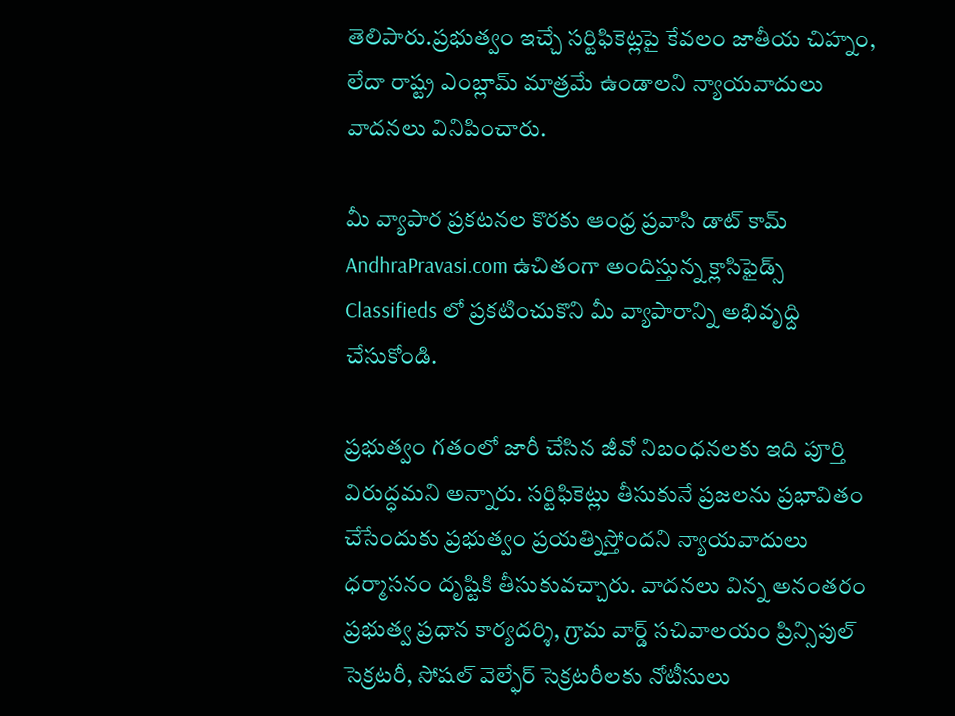తెలిపారు.ప్రభుత్వం ఇచ్చే సర్టిఫికెట్లపై కేవలం జాతీయ చిహ్నం, లేదా రాష్ట్ర ఎంబ్లామ్ మాత్రమే ఉండాలని న్యాయవాదులు వాదనలు వినిపించారు.

మీ వ్యాపార ప్రకటనల కొరకు ఆంధ్ర ప్రవాసి డాట్ కామ్ AndhraPravasi.com ఉచితంగా అందిస్తున్న క్లాసిఫైడ్స్   Classifieds లో ప్రకటించుకొని మీ వ్యాపారాన్ని అభివృధ్ది చేసుకోండి.

ప్రభుత్వం గతంలో జారీ చేసిన జీవో నిబంధనలకు ఇది పూర్తి విరుద్ధమని అన్నారు. సర్టిఫికెట్లు తీసుకునే ప్రజలను ప్రభావితం చేసేందుకు ప్రభుత్వం ప్రయత్నిస్తోందని న్యాయవాదులు ధర్మాసనం దృష్టికి తీసుకువచ్చారు. వాదనలు విన్న అనంతరం ప్రభుత్వ ప్రధాన కార్యదర్శి, గ్రామ వార్డ్ సచివాలయం ప్రిన్సిపుల్ సెక్రటరీ, సోషల్ వెల్ఫేర్ సెక్రటరీలకు నోటీసులు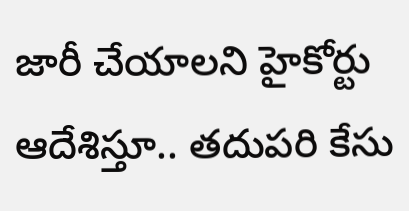జారీ చేయాలని హైకోర్టు ఆదేశిస్తూ.. తదుపరి కేసు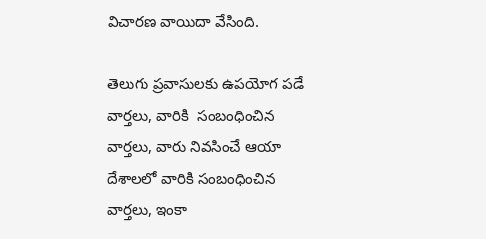విచారణ వాయిదా వేసింది.

తెలుగు ప్రవాసులకు ఉపయోగ పడే వార్తలు, వారికి  సంబంధించిన వార్తలు, వారు నివసించే ఆయా  దేశాలలో వారికి సంబంధించిన వార్తలు, ఇంకా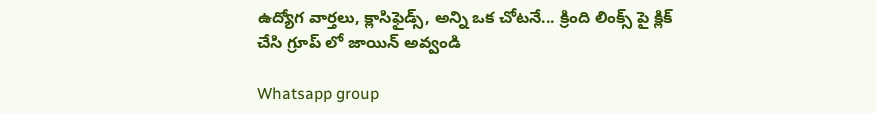ఉద్యోగ వార్తలు, క్లాసిఫైడ్స్, అన్ని ఒక చోటనే... క్రింది లింక్స్ పై క్లిక్ చేసి గ్రూప్ లో జాయిన్ అవ్వండి

Whatsapp group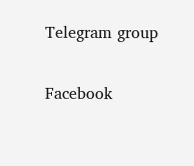Telegram group

Facebook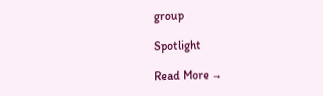group

Spotlight

Read More →